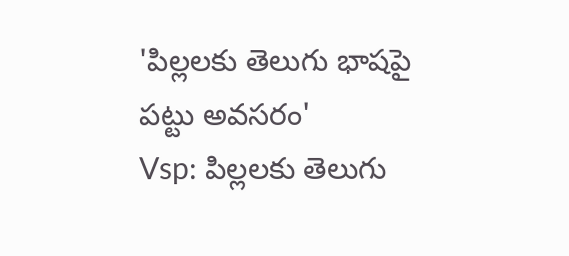'పిల్లలకు తెలుగు భాషపై పట్టు అవసరం'
Vsp: పిల్లలకు తెలుగు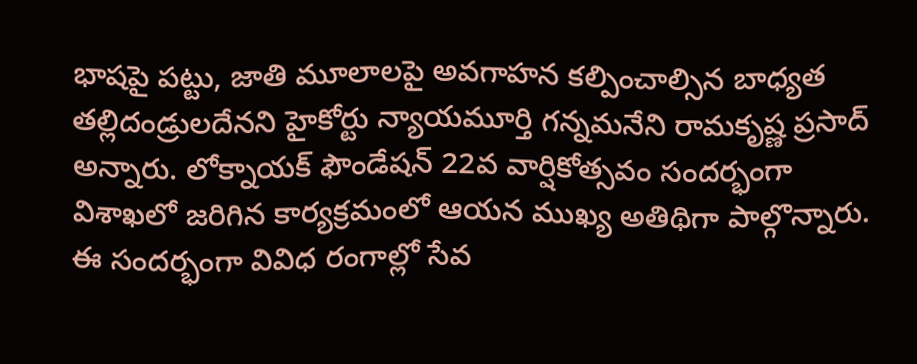భాషపై పట్టు, జాతి మూలాలపై అవగాహన కల్పించాల్సిన బాధ్యత తల్లిదండ్రులదేనని హైకోర్టు న్యాయమూర్తి గన్నమనేని రామకృష్ణ ప్రసాద్ అన్నారు. లోక్నాయక్ ఫౌండేషన్ 22వ వార్షికోత్సవం సందర్భంగా విశాఖలో జరిగిన కార్యక్రమంలో ఆయన ముఖ్య అతిథిగా పాల్గొన్నారు. ఈ సందర్భంగా వివిధ రంగాల్లో సేవ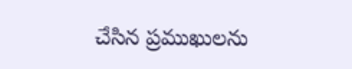చేసిన ప్రముఖులను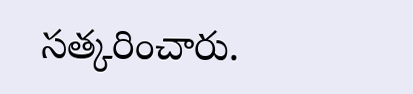సత్కరించారు.